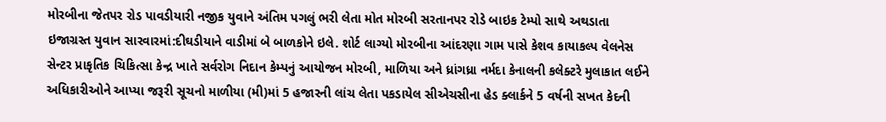મોરબીના જેતપર રોડ પાવડીયારી નજીક યુવાને અંતિમ પગલું ભરી લેતા મોત મોરબી સરતાનપર રોડે બાઇક ટેમ્પો સાથે અથડાતા ઇજાગ્રસ્ત યુવાન સારવારમાં:દીઘડીયાને વાડીમાં બે બાળકોને ઇલે. શોર્ટ લાગ્યો મોરબીના આંદરણા ગામ પાસે કેશવ કાયાકલ્પ વેલનેસ સેન્ટર પ્રાકૃતિક ચિકિત્સા કેન્દ્ર ખાતે સર્વરોગ નિદાન કેમ્પનું આયોજન મોરબી, માળિયા અને ધ્રાંગધ્રા નર્મદા કેનાલની કલેક્ટરે મુલાકાત લઈને અધિકારીઓને આપ્યા જરૂરી સૂચનો માળીયા (મી)માં 5 હજારની લાંચ લેતા પકડાયેલ સીએચસીના હેડ ક્લાર્કને 5 વર્ષની સખત કેદની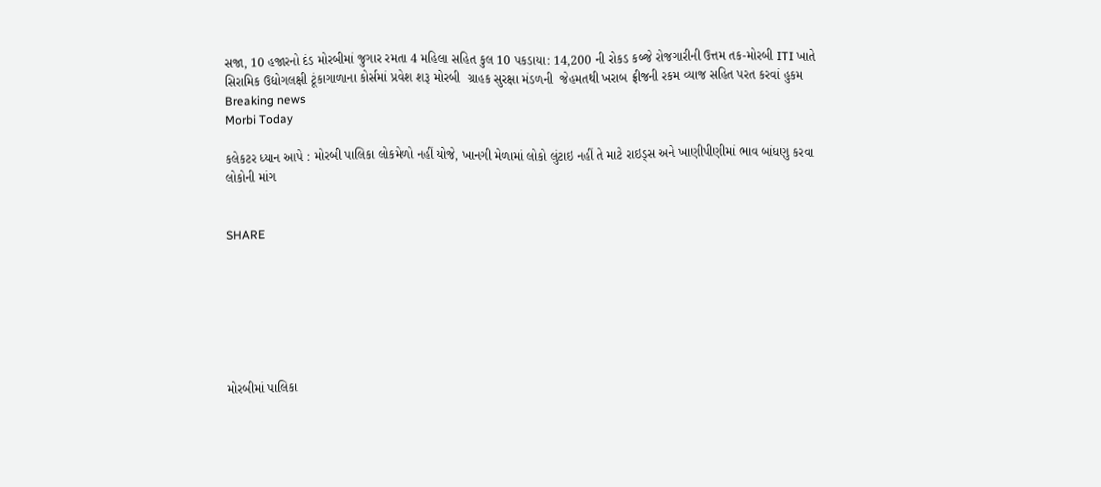સજા, 10 હજારનો દંડ મોરબીમાં જુગાર રમતા 4 મહિલા સહિત કુલ 10 પકડાયા: 14,200 ની રોકડ કબ્જે રોજગારીની ઉત્તમ તક-મોરબી ITI ખાતે સિરામિક ઉદ્યોગલક્ષી ટૂંકાગાળાના કોર્સમાં પ્રવેશ શરૂ મોરબી  ગ્રાહક સુરક્ષા મંડળની  જેહમતથી ખરાબ ફ્રીજની રકમ વ્યાજ સહિત પરત કરવાં હુકમ
Breaking news
Morbi Today

કલેકટર ધ્યાન આપે : મોરબી પાલિકા લોકમેળો નહીં યોજે, ખાનગી મેળામાં લોકો લુંટાઇ નહીં તે માટે રાઇડ્સ અને ખાણીપીણીમાં ભાવ બાંધણુ કરવા લોકોની માંગ


SHARE







મોરબીમાં પાલિકા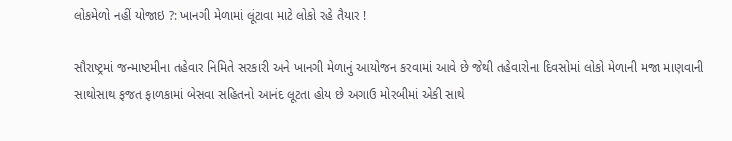લોકમેળો નહીં યોજાઇ ?: ખાનગી મેળામાં લૂંટાવા માટે લોકો રહે તૈયાર !

સૌરાષ્ટ્રમાં જન્માષ્ટમીના તહેવાર નિમિતે સરકારી અને ખાનગી મેળાનું આયોજન કરવામાં આવે છે જેથી તહેવારોના દિવસોમાં લોકો મેળાની મજા માણવાની સાથોસાથ ફજત ફાળકામાં બેસવા સહિતનો આનંદ લૂટતા હોય છે અગાઉ મોરબીમાં એકી સાથે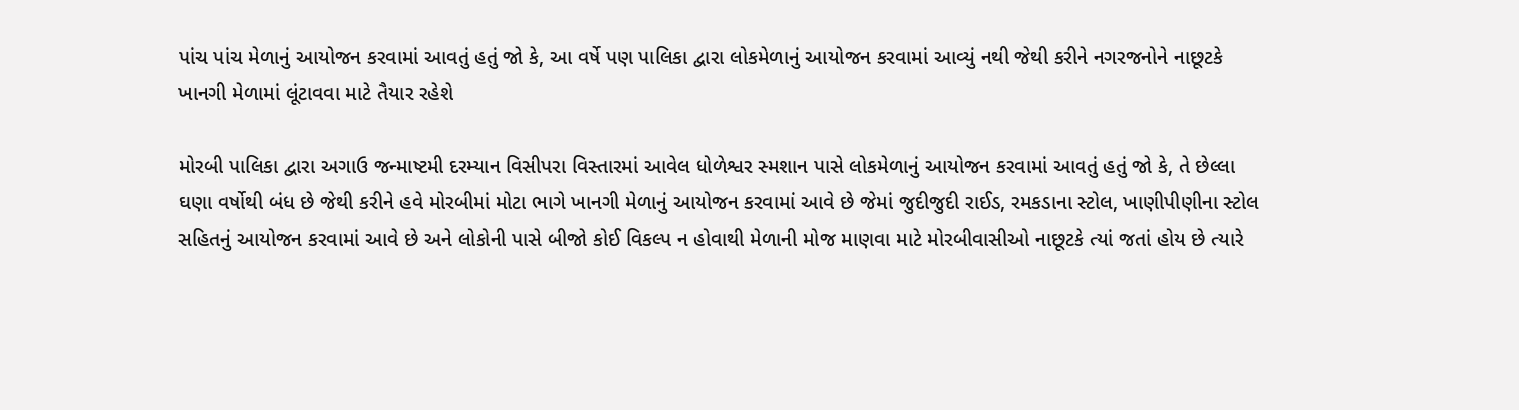પાંચ પાંચ મેળાનું આયોજન કરવામાં આવતું હતું જો કે, આ વર્ષે પણ પાલિકા દ્વારા લોકમેળાનું આયોજન કરવામાં આવ્યું નથી જેથી કરીને નગરજનોને નાછૂટકે ખાનગી મેળામાં લૂંટાવવા માટે તૈયાર રહેશે

મોરબી પાલિકા દ્વારા અગાઉ જન્માષ્ટમી દરમ્યાન વિસીપરા વિસ્તારમાં આવેલ ધોળેશ્વર સ્મશાન પાસે લોકમેળાનું આયોજન કરવામાં આવતું હતું જો કે, તે છેલ્લા ઘણા વર્ષોથી બંધ છે જેથી કરીને હવે મોરબીમાં મોટા ભાગે ખાનગી મેળાનું આયોજન કરવામાં આવે છે જેમાં જુદીજુદી રાઈડ, રમકડાના સ્ટોલ, ખાણીપીણીના સ્ટોલ સહિતનું આયોજન કરવામાં આવે છે અને લોકોની પાસે બીજો કોઈ વિકલ્પ ન હોવાથી મેળાની મોજ માણવા માટે મોરબીવાસીઓ નાછૂટકે ત્યાં જતાં હોય છે ત્યારે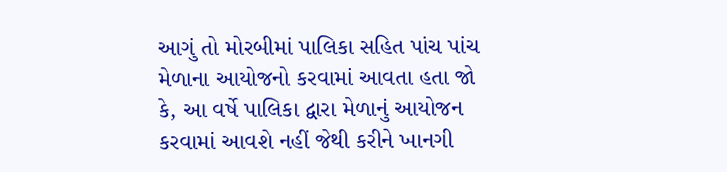આગું તો મોરબીમાં પાલિકા સહિત પાંચ પાંચ મેળાના આયોજનો કરવામાં આવતા હતા જો કે, આ વર્ષે પાલિકા દ્વારા મેળાનું આયોજન કરવામાં આવશે નહીં જેથી કરીને ખાનગી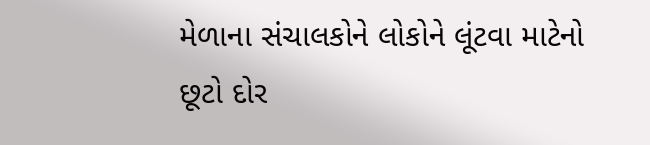મેળાના સંચાલકોને લોકોને લૂંટવા માટેનો છૂટો દોર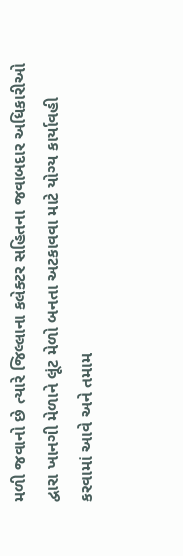મળી જવાનો છે ત્યારે જિલ્લાના કલેક્ટર સહિતના જવાબદાર અધિકારીઓ દ્વારા ખાનગી મેળાને લૂંટ મેળો બનતા અટકાવવા માટે યોગ્ય કાર્યાવહી કરવામાં આવે અને તમામ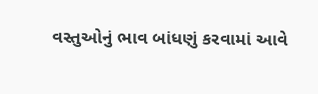વસ્તુઓનું ભાવ બાંધણું કરવામાં આવે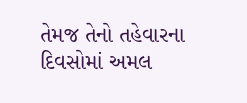તેમજ તેનો તહેવારના દિવસોમાં અમલ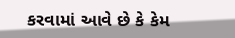કરવામાં આવે છે કે કેમ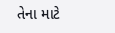તેના માટે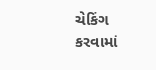ચેકિંગ કરવામાં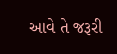આવે તે જરૂરી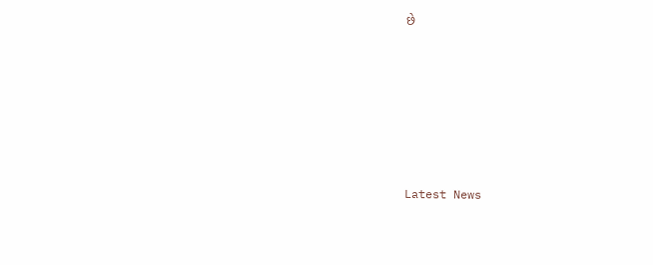છે






Latest News